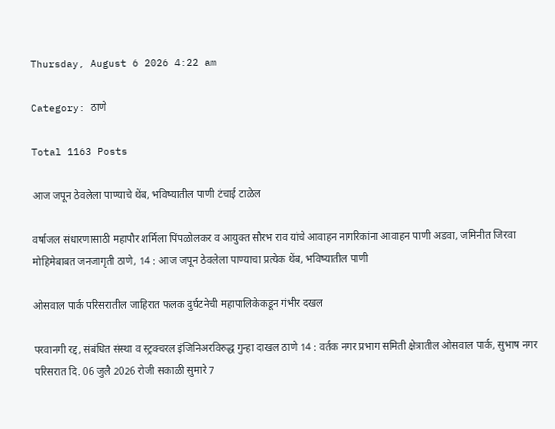Thursday, August 6 2026 4:22 am

Category: ठाणे

Total 1163 Posts

आज जपून ठेवलेला पाण्याचे थेंब, भविष्यातील पाणी टंचाई टाळेल

वर्षाजल संधारणासाठी महापौर शर्मिला पिंपळोलकर व आयुक्त सौरभ राव यांचे आवाहन नागरिकांना आवाहन पाणी अडवा, जमिनीत जिरवा मोहिमेबाबत जनजागृती ठाणे, 14 : आज जपून ठेवलेला पाण्याचा प्रत्येक थेंब, भविष्यातील पाणी

ओसवाल पार्क परिसरातील जाहिरात फलक दुर्घटनेची महापालिकेकडून गंभीर दखल

परवानगी रद्द, संबंधित संस्था व स्ट्रक्चरल इंजिनिअरविरुद्ध गुन्हा दाखल ठाणे 14 : वर्तक नगर प्रभाग समिती क्षेत्रातील ओसवाल पार्क, सुभाष नगर परिसरात दि. 06 जुलै 2026 रोजी सकाळी सुमारे 7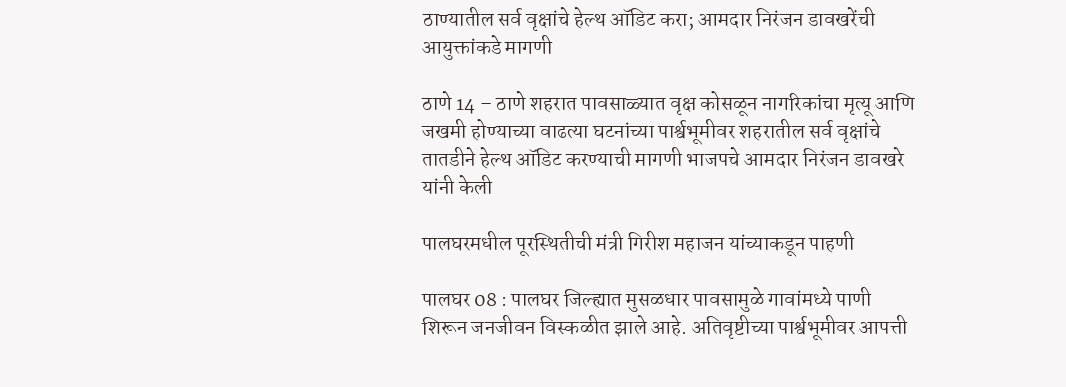ठाण्यातील सर्व वृक्षांचे हेल्थ ऑडिट करा; आमदार निरंजन डावखरेंची आयुक्तांकडे मागणी

ठाणे 14 – ठाणे शहरात पावसाळ्यात वृक्ष कोसळून नागरिकांचा मृत्यू आणि जखमी होण्याच्या वाढत्या घटनांच्या पार्श्वभूमीवर शहरातील सर्व वृक्षांचे तातडीने हेल्थ ऑडिट करण्याची मागणी भाजपचे आमदार निरंजन डावखरे यांनी केली

पालघरमधील पूरस्थितीची मंत्री गिरीश महाजन यांच्याकडून पाहणी

पालघर 08 : पालघर जिल्ह्यात मुसळधार पावसामुळे गावांमध्ये पाणी शिरून जनजीवन विस्कळीत झाले आहे. अतिवृष्टीच्या पार्श्वभूमीवर आपत्ती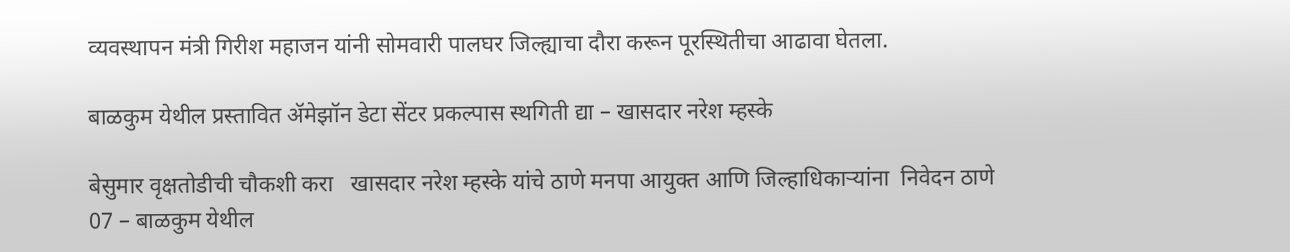व्यवस्थापन मंत्री गिरीश महाजन यांनी सोमवारी पालघर जिल्ह्याचा दौरा करून पूरस्थितीचा आढावा घेतला.

बाळकुम येथील प्रस्तावित ॲमेझॉन डेटा सेंटर प्रकल्पास स्थगिती द्या – खासदार नरेश म्हस्के

बेसुमार वृक्षतोडीची चौकशी करा   खासदार नरेश म्हस्के यांचे ठाणे मनपा आयुक्त आणि जिल्हाधिकाऱ्यांना  निवेदन ठाणे 07 – बाळकुम येथील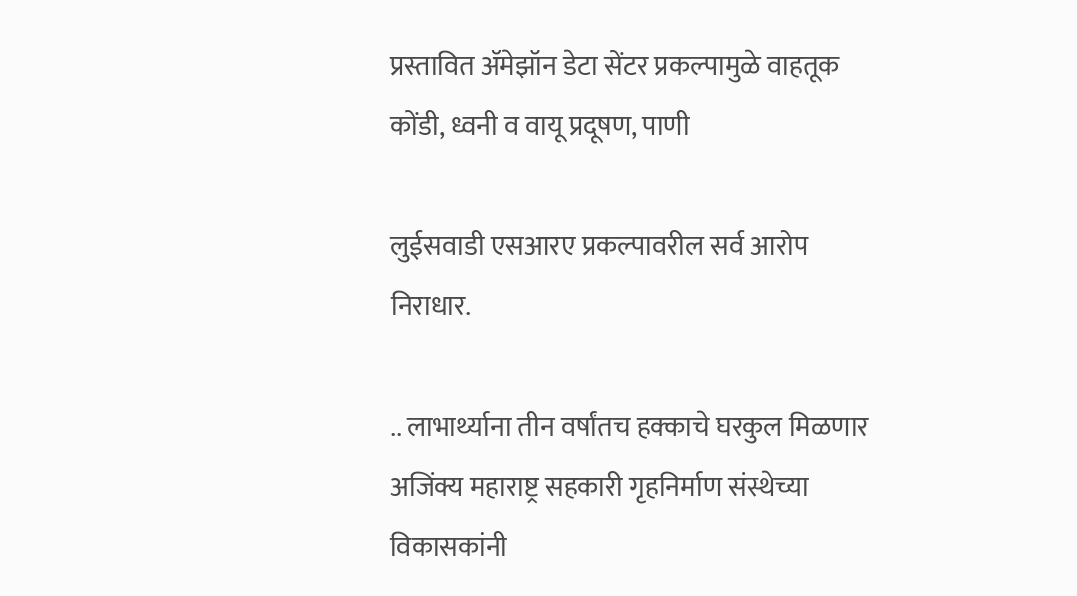प्रस्तावित ॲमेझॉन डेटा सेंटर प्रकल्पामुळे वाहतूक कोंडी, ध्वनी व वायू प्रदूषण, पाणी

लुईसवाडी एसआरए प्रकल्पावरील सर्व आरोप निराधार.

.. लाभार्थ्याना तीन वर्षांतच हक्काचे घरकुल मिळणार अजिंक्य महाराष्ट्र सहकारी गृहनिर्माण संस्थेच्या विकासकांनी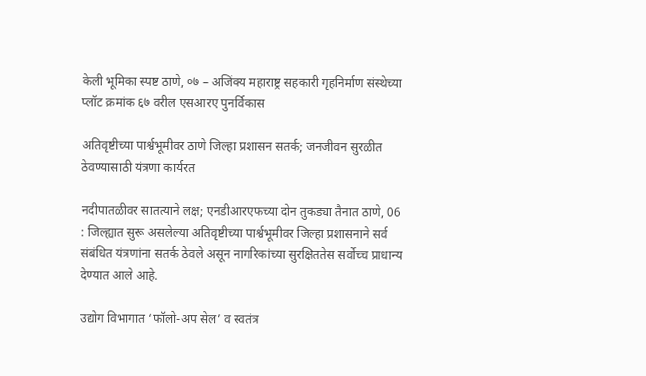केली भूमिका स्पष्ट ठाणे, ०७ – अजिंक्य महाराष्ट्र सहकारी गृहनिर्माण संस्थेच्या प्लॉट क्रमांक ६७ वरील एसआरए पुनर्विकास

अतिवृष्टीच्या पार्श्वभूमीवर ठाणे जिल्हा प्रशासन सतर्क; जनजीवन सुरळीत ठेवण्यासाठी यंत्रणा कार्यरत

नदीपातळीवर सातत्याने लक्ष; एनडीआरएफच्या दोन तुकड्या तैनात ठाणे, 06 : जिल्ह्यात सुरू असलेल्या अतिवृष्टीच्या पार्श्वभूमीवर जिल्हा प्रशासनाने सर्व संबंधित यंत्रणांना सतर्क ठेवले असून नागरिकांच्या सुरक्षिततेस सर्वोच्च प्राधान्य देण्यात आले आहे.

उद्योग विभागात ‘फॉलो-अप सेल’ व स्वतंत्र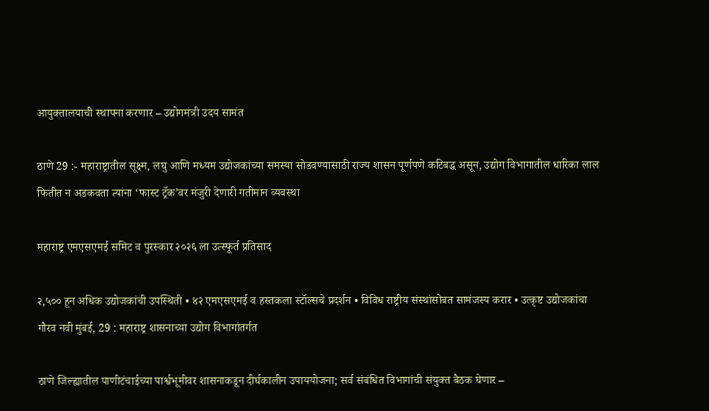आयुक्तालयाची स्थापना करणार – उद्योगमंत्री उदय सामंत

ठाणे 29 :- महाराष्ट्रातील सूक्ष्म, लघु आणि मध्यम उद्योजकांच्या समस्या सोडवण्यासाठी राज्य शासन पूर्णपणे कटिबद्ध असून, उद्योग विभागातील धारिका लाल फितीत न अडकवता त्यांना ‘फास्ट ट्रॅक’वर मंजुरी देणारी गतीमान व्यवस्था

महाराष्ट्र एमएसएमई समिट व पुरस्कार २०२६ ला उत्स्फूर्त प्रतिसाद

२,५०० हून अधिक उद्योजकांची उपस्थिती • ४२ एमएसएमई व हस्तकला स्टॉल्सचे प्रदर्शन • विविध राष्ट्रीय संस्थांसोबत सामंजस्य करार • उत्कृष्ट उद्योजकांचा गौरव नवी मुंबई, 29 : महाराष्ट्र शासनाच्या उद्योग विभागांतर्गत

ठाणे जिल्ह्यातील पाणीटंचाईच्या पार्श्वभूमीवर शासनाकडून दीर्घकालीन उपाययोजना; सर्व संबंधित विभागांची संयुक्त बैठक घेणार –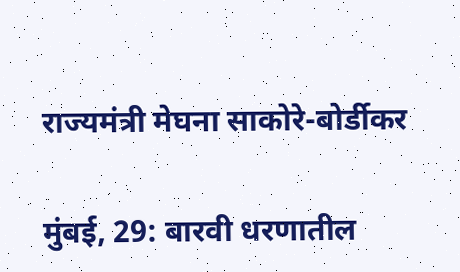राज्यमंत्री मेघना साकोरे-बोर्डीकर

मुंबई, 29: बारवी धरणातील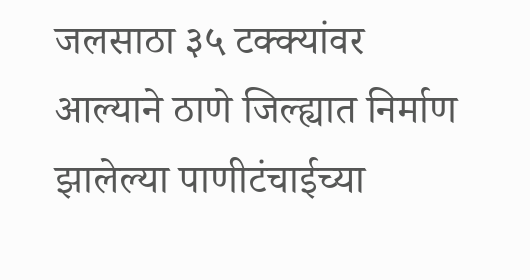जलसाठा ३५ टक्क्यांवर आल्याने ठाणे जिल्ह्यात निर्माण झालेल्या पाणीटंचाईच्या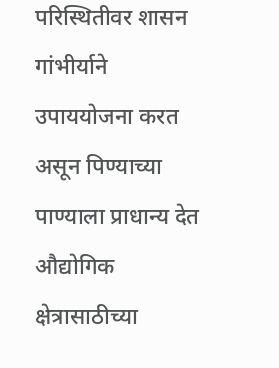परिस्थितीवर शासन गांभीर्याने उपाययोजना करत असून पिण्याच्या पाण्याला प्राधान्य देत औद्योगिक क्षेत्रासाठीच्या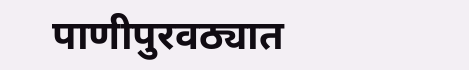पाणीपुरवठ्यात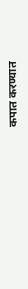कपात करण्यात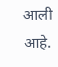आली आहे.